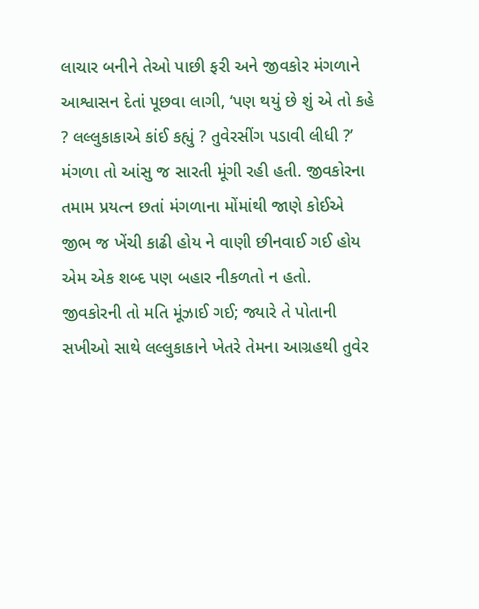લાચાર બનીને તેઓ પાછી ફરી અને જીવકોર મંગળાને આશ્વાસન દેતાં પૂછવા લાગી, ‘પણ થયું છે શું એ તો કહે ? લલ્લુકાકાએ કાંઈ કહ્યું ? તુવેરસીંગ પડાવી લીધી ?’
મંગળા તો આંસુ જ સારતી મૂંગી રહી હતી. જીવકોરના તમામ પ્રયત્ન છતાં મંગળાના મોંમાંથી જાણે કોઈએ જીભ જ ખેંચી કાઢી હોય ને વાણી છીનવાઈ ગઈ હોય એમ એક શબ્દ પણ બહાર નીકળતો ન હતો.
જીવકોરની તો મતિ મૂંઝાઈ ગઈ; જ્યારે તે પોતાની સખીઓ સાથે લલ્લુકાકાને ખેતરે તેમના આગ્રહથી તુવેર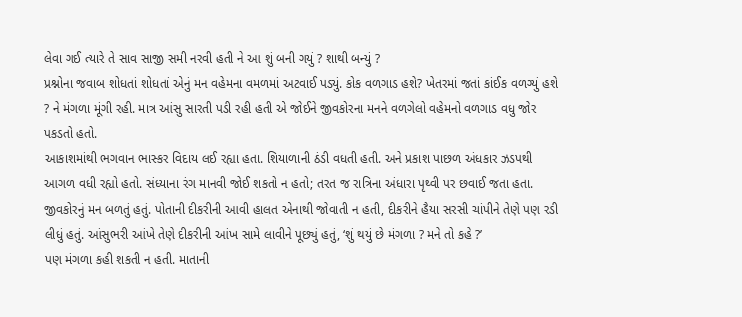લેવા ગઈ ત્યારે તે સાવ સાજી સમી નરવી હતી ને આ શું બની ગયું ? શાથી બન્યું ?
પ્રશ્નોના જવાબ શોધતાં શોધતાં એનું મન વહેમના વમળમાં અટવાઈ પડ્યું. કોક વળગાડ હશે? ખેતરમાં જતાં કાંઈક વળગ્યું હશે ? ને મંગળા મૂંગી રહી. માત્ર આંસુ સારતી પડી રહી હતી એ જોઈને જીવકોરના મનને વળગેલો વહેમનો વળગાડ વધુ જોર પકડતો હતો.
આકાશમાંથી ભગવાન ભાસ્કર વિદાય લઈ રહ્યા હતા. શિયાળાની ઠંડી વધતી હતી. અને પ્રકાશ પાછળ અંધકાર ઝડપથી આગળ વધી રહ્યો હતો. સંધ્યાના રંગ માનવી જોઈ શકતો ન હતો; તરત જ રાત્રિના અંધારા પૃથ્વી પર છવાઈ જતા હતા.
જીવકોરનું મન બળતું હતું. પોતાની દીકરીની આવી હાલત એનાથી જોવાતી ન હતી, દીકરીને હૈયા સરસી ચાંપીને તેણે પણ રડી લીધું હતું. આંસુભરી આંખે તેણે દીકરીની આંખ સામે લાવીને પૂછ્યું હતું, ‘શું થયું છે મંગળા ? મને તો કહે ?’
પણ મંગળા કહી શકતી ન હતી. માતાની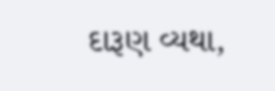દારૂણ વ્યથા,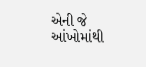એની જે આંખોમાંથી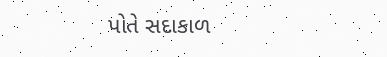પોતે સદાકાળ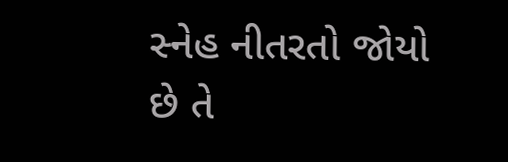સ્નેહ નીતરતો જોયો છે તે